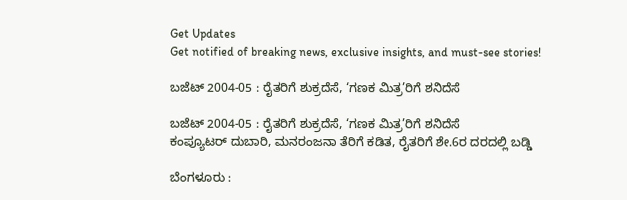Get Updates
Get notified of breaking news, exclusive insights, and must-see stories!

ಬಜೆಟ್‌ 2004-05 : ರೈತರಿಗೆ ಶುಕ್ರದೆಸೆ, ‘ಗಣಕ ಮಿತ್ರ’ರಿಗೆ ಶನಿದೆಸೆ

ಬಜೆಟ್‌ 2004-05 : ರೈತರಿಗೆ ಶುಕ್ರದೆಸೆ, ‘ಗಣಕ ಮಿತ್ರ’ರಿಗೆ ಶನಿದೆಸೆ
ಕಂಪ್ಯೂಟರ್‌ ದುಬಾರಿ, ಮನರಂಜನಾ ತೆರಿಗೆ ಕಡಿತ, ರೈತರಿಗೆ ಶೇ.6ರ ದರದಲ್ಲಿ ಬಡ್ಡಿ

ಬೆಂಗಳೂರು :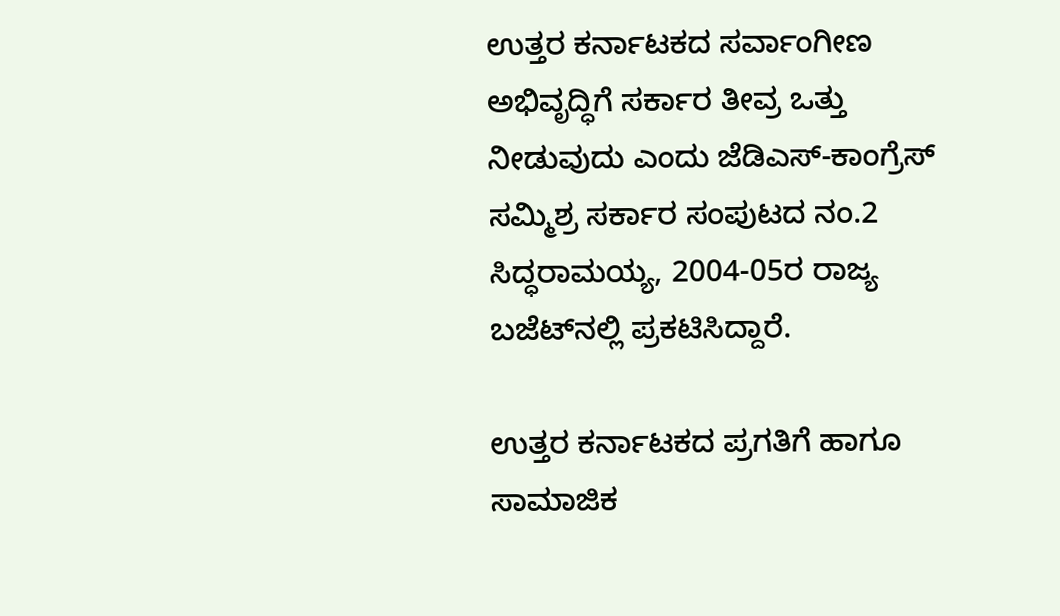ಉತ್ತರ ಕರ್ನಾಟಕದ ಸರ್ವಾಂಗೀಣ ಅಭಿವೃದ್ಧಿಗೆ ಸರ್ಕಾರ ತೀವ್ರ ಒತ್ತು ನೀಡುವುದು ಎಂದು ಜೆಡಿಎಸ್‌-ಕಾಂಗ್ರೆಸ್‌ ಸಮ್ಮಿಶ್ರ ಸರ್ಕಾರ ಸಂಪುಟದ ನಂ.2 ಸಿದ್ಧರಾಮಯ್ಯ, 2004-05ರ ರಾಜ್ಯ ಬಜೆಟ್‌ನಲ್ಲಿ ಪ್ರಕಟಿಸಿದ್ದಾರೆ.

ಉತ್ತರ ಕರ್ನಾಟಕದ ಪ್ರಗತಿಗೆ ಹಾಗೂ ಸಾಮಾಜಿಕ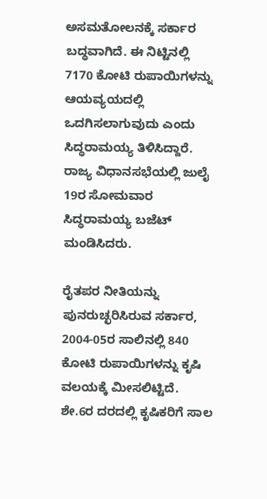ಅಸಮತೋಲನಕ್ಕೆ ಸರ್ಕಾರ ಬದ್ಧವಾಗಿದೆ. ಈ ನಿಟ್ಟಿನಲ್ಲಿ 7170 ಕೋಟಿ ರುಪಾಯಿಗಳನ್ನು ಆಯವ್ಯಯದಲ್ಲಿ ಒದಗಿಸಲಾಗುವುದು ಎಂದು ಸಿದ್ಧರಾಮಯ್ಯ ತಿಳಿಸಿದ್ದಾರೆ. ರಾಜ್ಯ ವಿಧಾನಸಭೆಯಲ್ಲಿ ಜುಲೈ 19ರ ಸೋಮವಾರ ಸಿದ್ಧರಾಮಯ್ಯ ಬಜೆಟ್‌ ಮಂಡಿಸಿದರು.

ರೈತಪರ ನೀತಿಯನ್ನು ಪುನರುಚ್ಛರಿಸಿರುವ ಸರ್ಕಾರ, 2004-05ರ ಸಾಲಿನಲ್ಲಿ 840 ಕೋಟಿ ರುಪಾಯಿಗಳನ್ನು ಕೃಷಿ ವಲಯಕ್ಕೆ ಮೀಸಲಿಟ್ಟಿದೆ. ಶೇ.6ರ ದರದಲ್ಲಿ ಕೃಷಿಕರಿಗೆ ಸಾಲ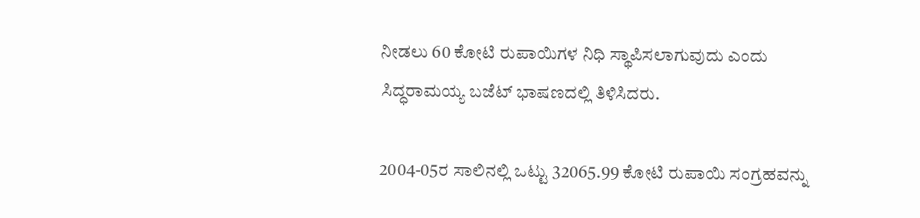ನೀಡಲು 60 ಕೋಟಿ ರುಪಾಯಿಗಳ ನಿಧಿ ಸ್ಥಾಪಿಸಲಾಗುವುದು ಎಂದು ಸಿದ್ಧರಾಮಯ್ಯ ಬಜೆಟ್‌ ಭಾಷಣದಲ್ಲಿ ತಿಳಿಸಿದರು.

2004-05ರ ಸಾಲಿನಲ್ಲಿ ಒಟ್ಟು 32065.99 ಕೋಟಿ ರುಪಾಯಿ ಸಂಗ್ರಹವನ್ನು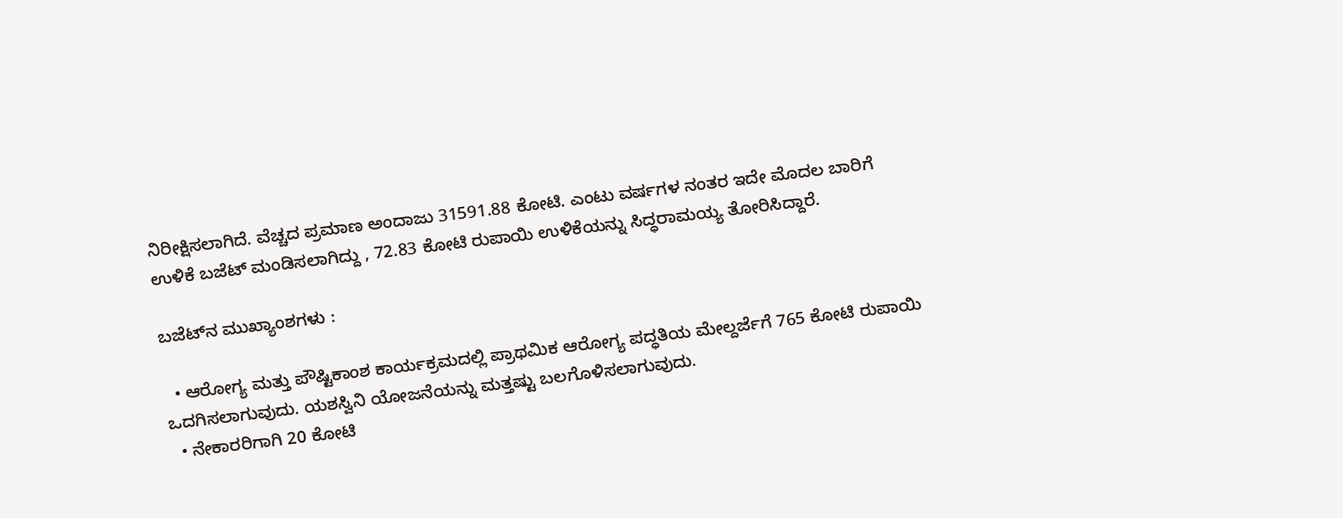ನಿರೀಕ್ಷಿಸಲಾಗಿದೆ. ವೆಚ್ಚದ ಪ್ರಮಾಣ ಅಂದಾಜು 31591.88 ಕೋಟಿ. ಎಂಟು ವರ್ಷಗಳ ನಂತರ ಇದೇ ಮೊದಲ ಬಾರಿಗೆ ಉಳಿಕೆ ಬಜೆಟ್‌ ಮಂಡಿಸಲಾಗಿದ್ದು , 72.83 ಕೋಟಿ ರುಪಾಯಿ ಉಳಿಕೆಯನ್ನು ಸಿದ್ಧರಾಮಯ್ಯ ತೋರಿಸಿದ್ದಾರೆ.

ಬಜೆಟ್‌ನ ಮುಖ್ಯಾಂಶಗಳು :

  • ಆರೋಗ್ಯ ಮತ್ತು ಪೌಷ್ಟಿಕಾಂಶ ಕಾರ್ಯಕ್ರಮದಲ್ಲಿ ಪ್ರಾಥಮಿಕ ಆರೋಗ್ಯ ಪದ್ಧತಿಯ ಮೇಲ್ದರ್ಜೆಗೆ 765 ಕೋಟಿ ರುಪಾಯಿ ಒದಗಿಸಲಾಗುವುದು. ಯಶಸ್ವಿನಿ ಯೋಜನೆಯನ್ನು ಮತ್ತಷ್ಟು ಬಲಗೊಳಿಸಲಾಗುವುದು.
  • ನೇಕಾರರಿಗಾಗಿ 20 ಕೋಟಿ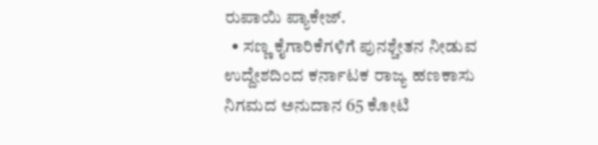ರುಪಾಯಿ ಪ್ಯಾಕೇಜ್‌.
  • ಸಣ್ಣ ಕೈಗಾರಿಕೆಗಳಿಗೆ ಪುನಶ್ಚೇತನ ನೀಡುವ ಉದ್ದೇಶದಿಂದ ಕರ್ನಾಟಕ ರಾಜ್ಯ ಹಣಕಾಸು ನಿಗಮದ ಅನುದಾನ 65 ಕೋಟಿ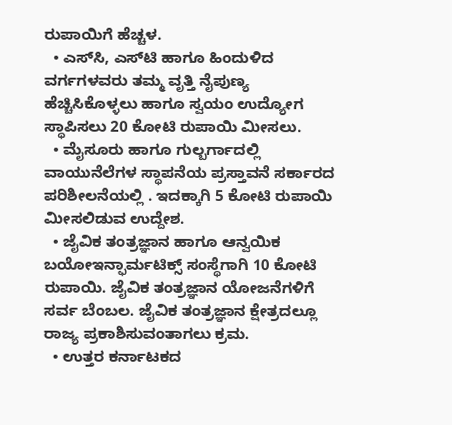ರುಪಾಯಿಗೆ ಹೆಚ್ಚಳ.
  • ಎಸ್‌ಸಿ, ಎಸ್‌ಟಿ ಹಾಗೂ ಹಿಂದುಳಿದ ವರ್ಗಗಳವರು ತಮ್ಮ ವೃತ್ತಿ ನೈಪುಣ್ಯ ಹೆಚ್ಚಿಸಿಕೊಳ್ಳಲು ಹಾಗೂ ಸ್ವಯಂ ಉದ್ಯೋಗ ಸ್ಥಾಪಿಸಲು 20 ಕೋಟಿ ರುಪಾಯಿ ಮೀಸಲು.
  • ಮೈಸೂರು ಹಾಗೂ ಗುಲ್ಬರ್ಗಾದಲ್ಲಿ ವಾಯುನೆಲೆಗಳ ಸ್ಥಾಪನೆಯ ಪ್ರಸ್ತಾವನೆ ಸರ್ಕಾರದ ಪರಿಶೀಲನೆಯಲ್ಲಿ . ಇದಕ್ಕಾಗಿ 5 ಕೋಟಿ ರುಪಾಯಿ ಮೀಸಲಿಡುವ ಉದ್ದೇಶ.
  • ಜೈವಿಕ ತಂತ್ರಜ್ಞಾನ ಹಾಗೂ ಆನ್ವಯಿಕ ಬಯೋಇನ್ಫಾರ್ಮಟಿಕ್ಸ್‌ ಸಂಸ್ಥೆಗಾಗಿ 10 ಕೋಟಿ ರುಪಾಯಿ. ಜೈವಿಕ ತಂತ್ರಜ್ಞಾನ ಯೋಜನೆಗಳಿಗೆ ಸರ್ವ ಬೆಂಬಲ. ಜೈವಿಕ ತಂತ್ರಜ್ಞಾನ ಕ್ಷೇತ್ರದಲ್ಲೂ ರಾಜ್ಯ ಪ್ರಕಾಶಿಸುವಂತಾಗಲು ಕ್ರಮ.
  • ಉತ್ತರ ಕರ್ನಾಟಕದ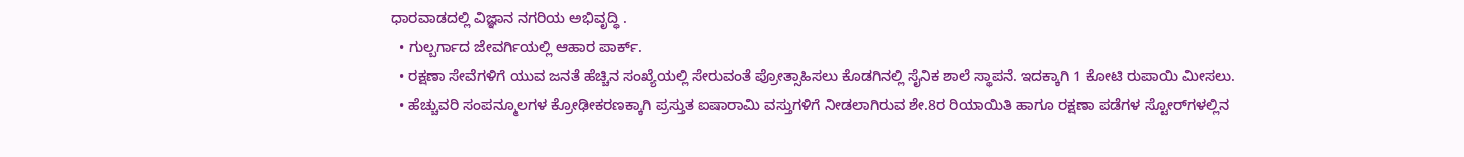ಧಾರವಾಡದಲ್ಲಿ ವಿಜ್ಞಾನ ನಗರಿಯ ಅಭಿವೃದ್ಧಿ .
  • ಗುಲ್ಬರ್ಗಾದ ಜೇವರ್ಗಿಯಲ್ಲಿ ಆಹಾರ ಪಾರ್ಕ್‌.
  • ರಕ್ಷಣಾ ಸೇವೆಗಳಿಗೆ ಯುವ ಜನತೆ ಹೆಚ್ಚಿನ ಸಂಖ್ಯೆಯಲ್ಲಿ ಸೇರುವಂತೆ ಪ್ರೋತ್ಸಾಹಿಸಲು ಕೊಡಗಿನಲ್ಲಿ ಸೈನಿಕ ಶಾಲೆ ಸ್ಥಾಪನೆ. ಇದಕ್ಕಾಗಿ 1 ಕೋಟಿ ರುಪಾಯಿ ಮೀಸಲು.
  • ಹೆಚ್ಚುವರಿ ಸಂಪನ್ಮೂಲಗಳ ಕ್ರೋಢೀಕರಣಕ್ಕಾಗಿ ಪ್ರಸ್ತುತ ಐಷಾರಾಮಿ ವಸ್ತುಗಳಿಗೆ ನೀಡಲಾಗಿರುವ ಶೇ.8ರ ರಿಯಾಯಿತಿ ಹಾಗೂ ರಕ್ಷಣಾ ಪಡೆಗಳ ಸ್ಟೋರ್‌ಗಳಲ್ಲಿನ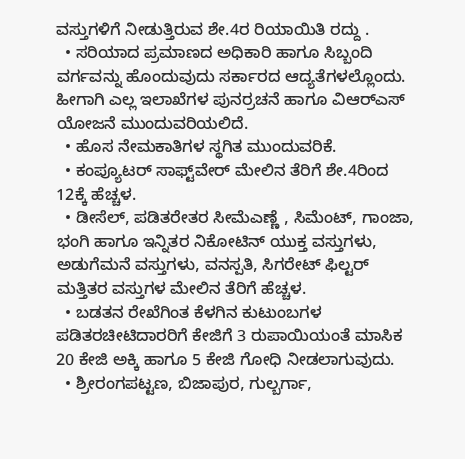ವಸ್ತುಗಳಿಗೆ ನೀಡುತ್ತಿರುವ ಶೇ.4ರ ರಿಯಾಯಿತಿ ರದ್ದು .
  • ಸರಿಯಾದ ಪ್ರಮಾಣದ ಅಧಿಕಾರಿ ಹಾಗೂ ಸಿಬ್ಬಂದಿ ವರ್ಗವನ್ನು ಹೊಂದುವುದು ಸರ್ಕಾರದ ಆದ್ಯತೆಗಳಲ್ಲೊಂದು. ಹೀಗಾಗಿ ಎಲ್ಲ ಇಲಾಖೆಗಳ ಪುನರ್ರಚನೆ ಹಾಗೂ ವಿಆರ್‌ಎಸ್‌ ಯೋಜನೆ ಮುಂದುವರಿಯಲಿದೆ.
  • ಹೊಸ ನೇಮಕಾತಿಗಳ ಸ್ಥಗಿತ ಮುಂದುವರಿಕೆ.
  • ಕಂಪ್ಯೂಟರ್‌ ಸಾಫ್ಟ್‌ವೇರ್‌ ಮೇಲಿನ ತೆರಿಗೆ ಶೇ.4ರಿಂದ 12ಕ್ಕೆ ಹೆಚ್ಚಳ.
  • ಡೀಸೆಲ್‌, ಪಡಿತರೇತರ ಸೀಮೆಎಣ್ಣೆ , ಸಿಮೆಂಟ್‌, ಗಾಂಜಾ, ಭಂಗಿ ಹಾಗೂ ಇನ್ನಿತರ ನಿಕೋಟಿನ್‌ ಯುಕ್ತ ವಸ್ತುಗಳು, ಅಡುಗೆಮನೆ ವಸ್ತುಗಳು, ವನಸ್ಪತಿ, ಸಿಗರೇಟ್‌ ಫಿಲ್ಟರ್‌ ಮತ್ತಿತರ ವಸ್ತುಗಳ ಮೇಲಿನ ತೆರಿಗೆ ಹೆಚ್ಚಳ.
  • ಬಡತನ ರೇಖೆಗಿಂತ ಕೆಳಗಿನ ಕುಟುಂಬಗಳ ಪಡಿತರಚೀಟಿದಾರರಿಗೆ ಕೇಜಿಗೆ 3 ರುಪಾಯಿಯಂತೆ ಮಾಸಿಕ 20 ಕೇಜಿ ಅಕ್ಕಿ ಹಾಗೂ 5 ಕೇಜಿ ಗೋಧಿ ನೀಡಲಾಗುವುದು.
  • ಶ್ರೀರಂಗಪಟ್ಟಣ, ಬಿಜಾಪುರ, ಗುಲ್ಬರ್ಗಾ,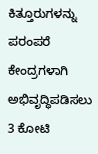ಕಿತ್ತೂರುಗಳನ್ನು ಪರಂಪರೆ ಕೇಂದ್ರಗಳಾಗಿ ಅಭಿವೃದ್ಧಿಪಡಿಸಲು 3 ಕೋಟಿ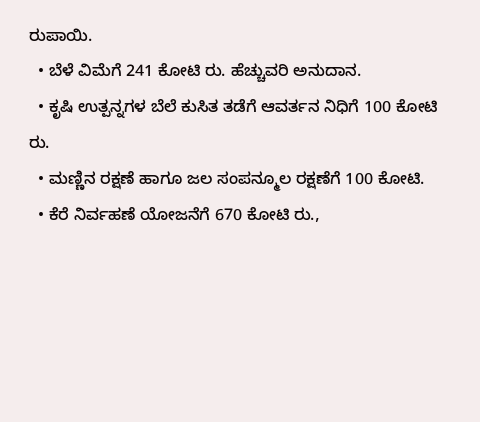ರುಪಾಯಿ.
  • ಬೆಳೆ ವಿಮೆಗೆ 241 ಕೋಟಿ ರು. ಹೆಚ್ಚುವರಿ ಅನುದಾನ.
  • ಕೃಷಿ ಉತ್ಪನ್ನಗಳ ಬೆಲೆ ಕುಸಿತ ತಡೆಗೆ ಆವರ್ತನ ನಿಧಿಗೆ 100 ಕೋಟಿ ರು.
  • ಮಣ್ಣಿನ ರಕ್ಷಣೆ ಹಾಗೂ ಜಲ ಸಂಪನ್ಮೂಲ ರಕ್ಷಣೆಗೆ 100 ಕೋಟಿ.
  • ಕೆರೆ ನಿರ್ವಹಣೆ ಯೋಜನೆಗೆ 670 ಕೋಟಿ ರು.,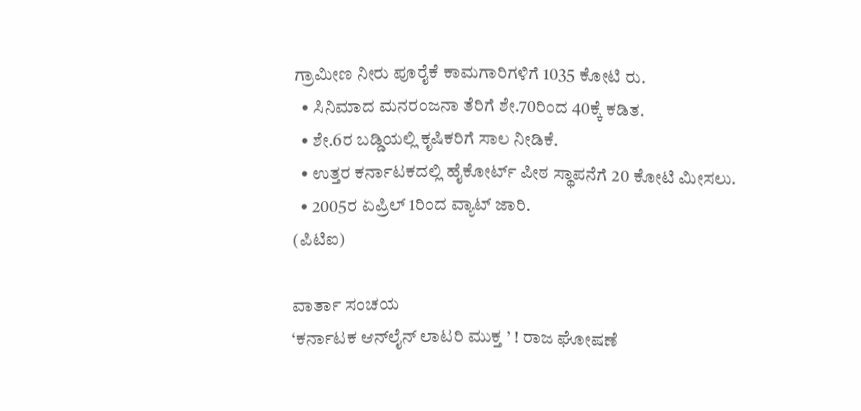ಗ್ರಾಮೀಣ ನೀರು ಪೂರೈಕೆ ಕಾಮಗಾರಿಗಳಿಗೆ 1035 ಕೋಟಿ ರು.
  • ಸಿನಿಮಾದ ಮನರಂಜನಾ ತೆರಿಗೆ ಶೇ.70ರಿಂದ 40ಕ್ಕೆ ಕಡಿತ.
  • ಶೇ.6ರ ಬಡ್ಡಿಯಲ್ಲಿ ಕೃಷಿಕರಿಗೆ ಸಾಲ ನೀಡಿಕೆ.
  • ಉತ್ತರ ಕರ್ನಾಟಕದಲ್ಲಿ ಹೈಕೋರ್ಟ್‌ ಪೀಠ ಸ್ಥಾಪನೆಗೆ 20 ಕೋಟಿ ಮೀಸಲು.
  • 2005ರ ಏಪ್ರಿಲ್‌ 1ರಿಂದ ವ್ಯಾಟ್‌ ಜಾರಿ.
(ಪಿಟಿಐ)

ವಾರ್ತಾ ಸಂಚಯ
‘ಕರ್ನಾಟಕ ಆನ್‌ಲೈನ್‌ ಲಾಟರಿ ಮುಕ್ತ ’ ! ರಾಜ ಘೋಷಣೆ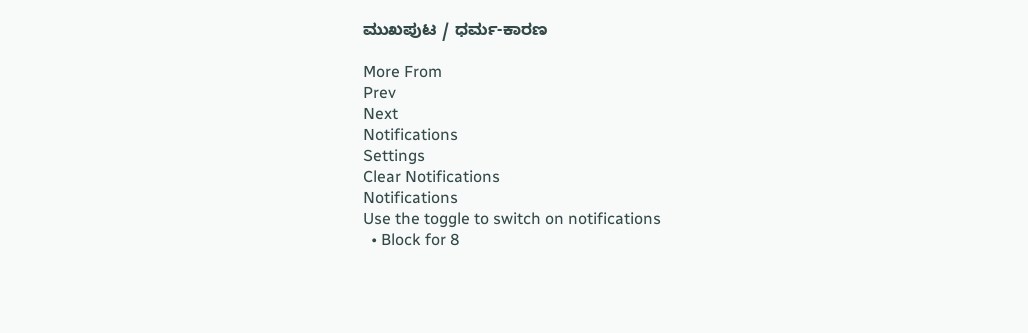ಮುಖಪುಟ / ಧರ್ಮ-ಕಾರಣ

More From
Prev
Next
Notifications
Settings
Clear Notifications
Notifications
Use the toggle to switch on notifications
  • Block for 8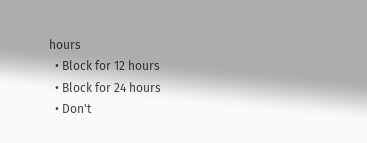hours
  • Block for 12 hours
  • Block for 24 hours
  • Don't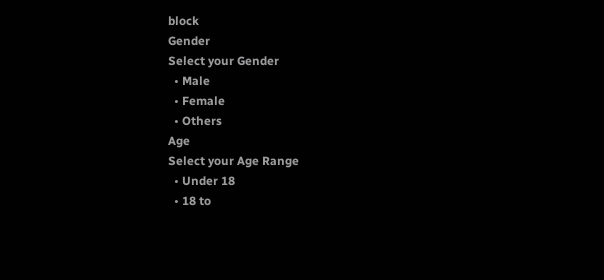block
Gender
Select your Gender
  • Male
  • Female
  • Others
Age
Select your Age Range
  • Under 18
  • 18 to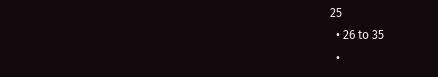25
  • 26 to 35
  •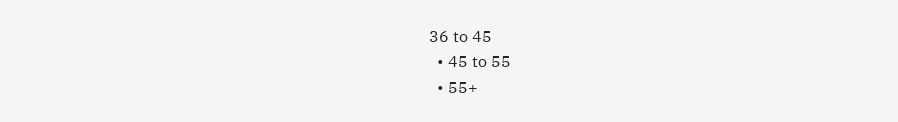36 to 45
  • 45 to 55
  • 55+